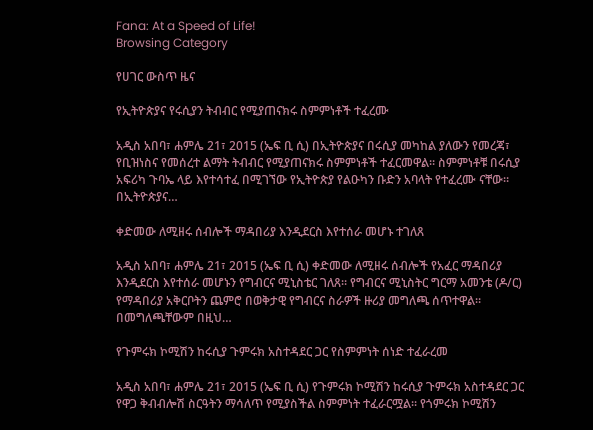Fana: At a Speed of Life!
Browsing Category

የሀገር ውስጥ ዜና

የኢትዮጵያና የሩሲያን ትብብር የሚያጠናክሩ ስምምነቶች ተፈረሙ

አዲስ አበባ፣ ሐምሌ 21፣ 2015 (ኤፍ ቢ ሲ) በኢትዮጵያና በሩሲያ መካከል ያለውን የመረጃ፣ የቢዝነስና የመሰረተ ልማት ትብብር የሚያጠናክሩ ስምምነቶች ተፈርመዋል። ስምምነቶቹ በሩሲያ አፍሪካ ጉባኤ ላይ እየተሳተፈ በሚገኘው የኢትዮጵያ የልዑካን ቡድን አባላት የተፈረሙ ናቸው። በኢትዮጵያና…

ቀድመው ለሚዘሩ ሰብሎች ማዳበሪያ እንዲደርስ እየተሰራ መሆኑ ተገለጸ

አዲስ አበባ፣ ሐምሌ 21፣ 2015 (ኤፍ ቢ ሲ) ቀድመው ለሚዘሩ ሰብሎች የአፈር ማዳበሪያ እንዲደርስ እየተሰራ መሆኑን የግብርና ሚኒስቴር ገለጸ። የግብርና ሚኒስትር ግርማ አመንቴ (ዶ/ር) የማዳበሪያ አቅርቦትን ጨምሮ በወቅታዊ የግብርና ስራዎች ዙሪያ መግለጫ ሰጥተዋል። በመግለጫቸውም በዚህ…

የጉምሩክ ኮሚሽን ከሩሲያ ጉምሩክ አስተዳደር ጋር የስምምነት ሰነድ ተፈራረመ

አዲስ አበባ፣ ሐምሌ 21፣ 2015 (ኤፍ ቢ ሲ) የጉምሩክ ኮሚሽን ከሩሲያ ጉምሩክ አስተዳደር ጋር የዋጋ ቅብብሎሽ ስርዓትን ማሳለጥ የሚያስችል ስምምነት ተፈራርሟል፡፡ የጎምሩክ ኮሚሽን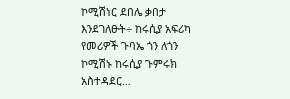ኮሚሽነር ደበሌ ቃበታ እንደገለፁት÷ ከሩሲያ አፍሪካ የመሪዎች ጉባኤ ጎን ለጎን ኮሚሽኑ ከሩሲያ ጉምሩክ አስተዳደር…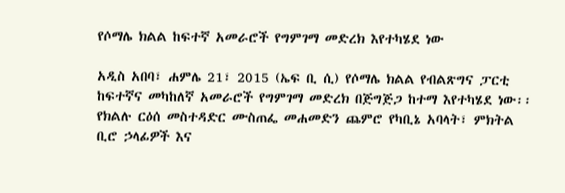የሶማሌ ክልል ከፍተኛ አመራሮች የግምገማ መድረክ እየተካሄደ ነው

አዲስ አበባ፣ ሐምሌ 21፣ 2015 (ኤፍ ቢ ሲ) የሶማሌ ክልል የብልጽግና ፓርቲ ከፍተኛና መካከለኛ አመራሮች የግምገማ መድረክ በጅግጅጋ ከተማ እየተካሄደ ነው፡፡ የክልሉ ርዕሰ መስተዳድር ሙስጠፌ መሐመድን ጨምሮ የካቢኔ አባላት፣ ምክትል ቢሮ ኃላፊዎች እና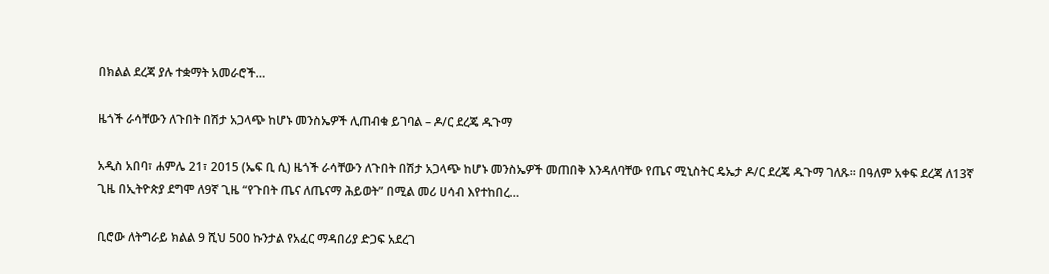በክልል ደረጃ ያሉ ተቋማት አመራሮች…

ዜጎች ራሳቸውን ለጉበት በሽታ አጋላጭ ከሆኑ መንስኤዎች ሊጠብቁ ይገባል – ዶ/ር ደረጄ ዱጉማ

አዲስ አበባ፣ ሐምሌ 21፣ 2015 (ኤፍ ቢ ሲ) ዜጎች ራሳቸውን ለጉበት በሽታ አጋላጭ ከሆኑ መንስኤዎች መጠበቅ እንዳለባቸው የጤና ሚኒስትር ዴኤታ ዶ/ር ደረጄ ዱጉማ ገለጹ። በዓለም አቀፍ ደረጃ ለ13ኛ ጊዜ በኢትዮጵያ ደግሞ ለ9ኛ ጊዜ “የጉበት ጤና ለጤናማ ሕይወት” በሚል መሪ ሀሳብ እየተከበረ…

ቢሮው ለትግራይ ክልል 9 ሺህ 500 ኩንታል የአፈር ማዳበሪያ ድጋፍ አደረገ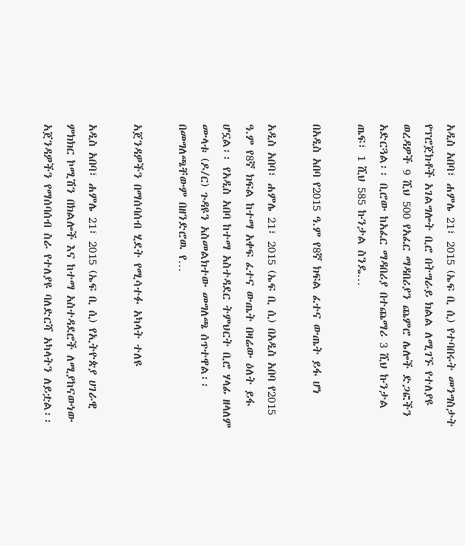አዲስ አበባ፣ ሐምሌ 21፣ 2015 (ኤፍ ቢ ሲ) የተባበሩት መንግስታት የፕሮጀክቶች አገልግሎት ቢሮ በትግራይ ክልል ለሚገኙ የተለያዩ ወረዳዎች 9 ሺህ 500 የአፈር ማዳበሪያን ጨምሮ ሌሎች ድጋፎችን አድርጓል፡፡ ቢሮው ከአፈር ማዳበሪያ በተጨማሪ 3 ሺህ ኩንታል ጤፍ፣ 1 ሺህ 585 ኩንታል ስንዴ…

በአዲስ አበባ የ2015 ዓ.ም የ8ኛ ክፍል ፈተና ውጤት ይፋ ሆነ

አዲስ አበባ፣ ሐምሌ 21፣ 2015 (ኤፍ ቢ ሲ) በአዲስ አበባ የ2015 ዓ.ም የ8ኛ ክፍል ከተማ አቀፍ ፈተና ውጤት በዛሬው ዕለት ይፋ ሆኗል፡፡ የአዲስ አበባ ከተማ አስተዳደር ትምህርት ቢሮ ሃላፊ ዘላለም ሙላቱ (ዶ/ር) ጉዳዩን አስመልክተው መግለጫ ሰጥተዋል፡፡ በመግለጫቸውም በዘንድሮዉ የ…

አጀንዳዎችን በማሰባሰብ ሂደት የሚሳተፉ አካላት ተለዩ

አዲስ አበባ፣ ሐምሌ 21፣ 2015 (ኤፍ ቢ ሲ) የኢትዮጵያ ሀገራዊ ምክክር ኮሚሽን በክልሎች እና ከተማ አስተዳደሮች ለሚያከናውነው አጀንዳዎችን የማሰባሰብ ስራ የተለያዩ ባለድርሻ አካላትን ለይቷል፡፡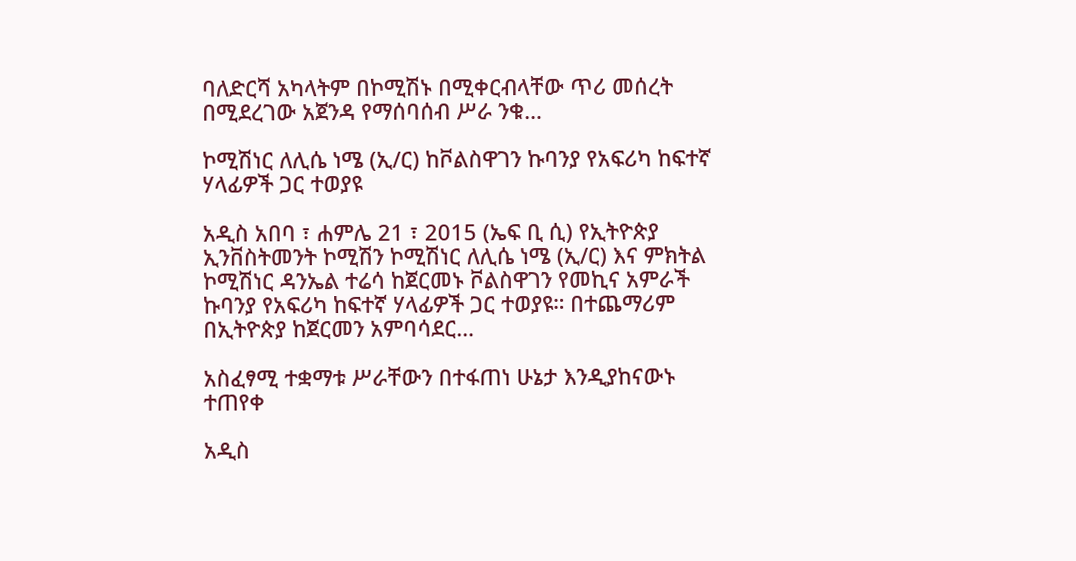ባለድርሻ አካላትም በኮሚሽኑ በሚቀርብላቸው ጥሪ መሰረት በሚደረገው አጀንዳ የማሰባሰብ ሥራ ንቁ…

ኮሚሽነር ለሊሴ ነሜ (ኢ/ር) ከቮልስዋገን ኩባንያ የአፍሪካ ከፍተኛ ሃላፊዎች ጋር ተወያዩ

አዲስ አበባ ፣ ሐምሌ 21 ፣ 2015 (ኤፍ ቢ ሲ) የኢትዮጵያ ኢንቨስትመንት ኮሚሽን ኮሚሽነር ለሊሴ ነሜ (ኢ/ር) እና ምክትል ኮሚሽነር ዳንኤል ተሬሳ ከጀርመኑ ቮልስዋገን የመኪና አምራች ኩባንያ የአፍሪካ ከፍተኛ ሃላፊዎች ጋር ተወያዩ። በተጨማሪም በኢትዮጵያ ከጀርመን አምባሳደር…

አስፈፃሚ ተቋማቱ ሥራቸውን በተፋጠነ ሁኔታ እንዲያከናውኑ ተጠየቀ

አዲስ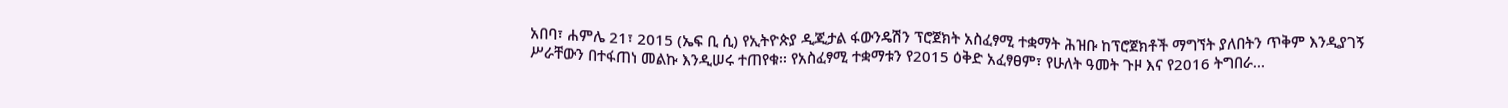አበባ፣ ሐምሌ 21፣ 2015 (ኤፍ ቢ ሲ) የኢትዮጵያ ዲጂታል ፋውንዴሽን ፕሮጀክት አስፈፃሚ ተቋማት ሕዝቡ ከፕሮጀክቶች ማግኘት ያለበትን ጥቅም እንዲያገኝ ሥራቸውን በተፋጠነ መልኩ እንዲሠሩ ተጠየቁ፡፡ የአስፈፃሚ ተቋማቱን የ2015 ዕቅድ አፈፃፀም፣ የሁለት ዓመት ጉዞ እና የ2016 ትግበራ…